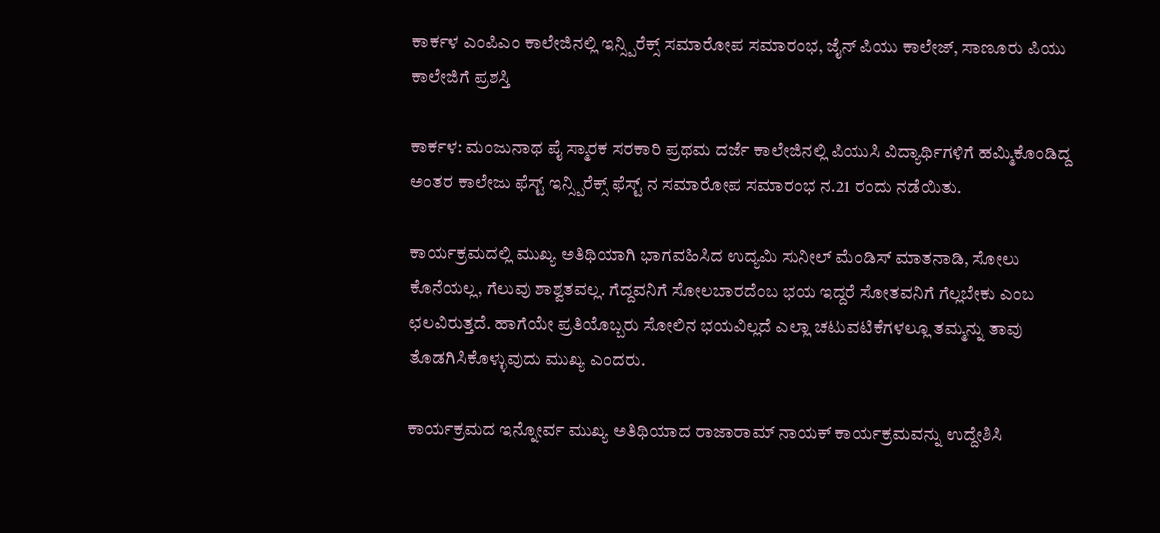ಕಾರ್ಕಳ ಎಂಪಿಎಂ ಕಾಲೇಜಿನಲ್ಲಿ ಇನ್ಸ್ಪಿರೆಕ್ಸ್ ಸಮಾರೋಪ ಸಮಾರಂಭ, ಜೈನ್ ಪಿಯು ಕಾಲೇಜ್, ಸಾಣೂರು ಪಿಯು ಕಾಲೇಜಿಗೆ ಪ್ರಶಸ್ತಿ

ಕಾರ್ಕಳ: ಮಂಜುನಾಥ ಪೈ ಸ್ಮಾರಕ ಸರಕಾರಿ ಪ್ರಥಮ ದರ್ಜೆ ಕಾಲೇಜಿನಲ್ಲಿ ಪಿಯುಸಿ ವಿದ್ಯಾರ್ಥಿಗಳಿಗೆ ಹಮ್ಮಿಕೊಂಡಿದ್ದ ಅಂತರ ಕಾಲೇಜು ಫೆಸ್ಟ್ ಇನ್ಸ್ಪಿರೆಕ್ಸ್ ಫೆಸ್ಟ್ ನ ಸಮಾರೋಪ ಸಮಾರಂಭ ನ.21 ರಂದು ನಡೆಯಿತು.

ಕಾರ್ಯಕ್ರಮದಲ್ಲಿ ಮುಖ್ಯ ಅತಿಥಿಯಾಗಿ ಭಾಗವಹಿಸಿದ ಉದ್ಯಮಿ ಸುನೀಲ್ ಮೆಂಡಿಸ್ ಮಾತನಾಡಿ, ಸೋಲು ಕೊನೆಯಲ್ಲ, ಗೆಲುವು ಶಾಶ್ವತವಲ್ಲ. ಗೆದ್ದವನಿಗೆ ಸೋಲಬಾರದೆಂಬ ಭಯ ಇದ್ದರೆ ಸೋತವನಿಗೆ ಗೆಲ್ಲಬೇಕು ಎಂಬ ಛಲವಿರುತ್ತದೆ. ಹಾಗೆಯೇ ಪ್ರತಿಯೊಬ್ಬರು ಸೋಲಿನ ಭಯವಿಲ್ಲದೆ ಎಲ್ಲಾ ಚಟುವಟಿಕೆಗಳಲ್ಲೂ ತಮ್ಮನ್ನು ತಾವು ತೊಡಗಿಸಿಕೊಳ್ಳುವುದು ಮುಖ್ಯ ಎಂದರು.

ಕಾರ್ಯಕ್ರಮದ ಇನ್ನೋರ್ವ ಮುಖ್ಯ ಅತಿಥಿಯಾದ ರಾಜಾರಾಮ್ ನಾಯಕ್ ಕಾರ್ಯಕ್ರಮವನ್ನು ಉದ್ದೇಶಿಸಿ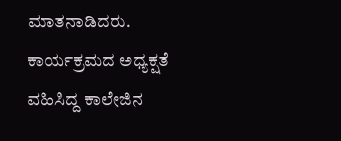ಮಾತನಾಡಿದರು.
ಕಾರ್ಯಕ್ರಮದ ಅಧ್ಯಕ್ಷತೆ ವಹಿಸಿದ್ದ ಕಾಲೇಜಿನ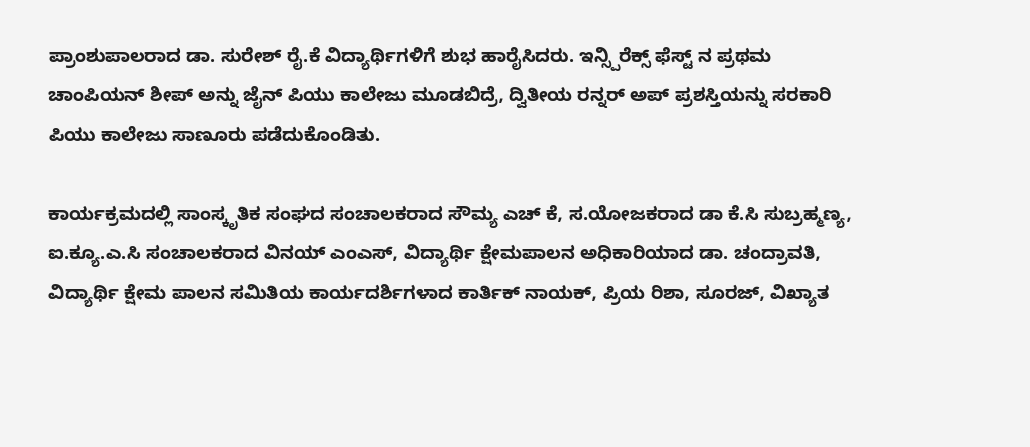ಪ್ರಾಂಶುಪಾಲರಾದ ಡಾ. ಸುರೇಶ್ ರೈ.ಕೆ ವಿದ್ಯಾರ್ಥಿಗಳಿಗೆ ಶುಭ ಹಾರೈಸಿದರು. ಇನ್ಸ್ಪಿರೆಕ್ಸ್ ಫೆಸ್ಟ್ ನ ಪ್ರಥಮ ಚಾಂಪಿಯನ್ ಶೀಪ್ ಅನ್ನು ಜೈನ್ ಪಿಯು ಕಾಲೇಜು ಮೂಡಬಿದ್ರೆ, ದ್ವಿತೀಯ ರನ್ನರ್ ಅಪ್ ಪ್ರಶಸ್ತಿಯನ್ನು ಸರಕಾರಿ ಪಿಯು ಕಾಲೇಜು ಸಾಣೂರು ಪಡೆದುಕೊಂಡಿತು.

ಕಾರ್ಯಕ್ರಮದಲ್ಲಿ ಸಾಂಸ್ಕೃತಿಕ ಸಂಘದ ಸಂಚಾಲಕರಾದ ಸೌಮ್ಯ ಎಚ್ ಕೆ, ಸ.ಯೋಜಕರಾದ ಡಾ ಕೆ.ಸಿ ಸುಬ್ರಹ್ಮಣ್ಯ, ಐ.ಕ್ಯೂ.ಎ.ಸಿ ಸಂಚಾಲಕರಾದ ವಿನಯ್ ಎಂಎಸ್, ವಿದ್ಯಾರ್ಥಿ ಕ್ಷೇಮಪಾಲನ ಅಧಿಕಾರಿಯಾದ ಡಾ. ಚಂದ್ರಾವತಿ, ವಿದ್ಯಾರ್ಥಿ ಕ್ಷೇಮ ಪಾಲನ ಸಮಿತಿಯ ಕಾರ್ಯದರ್ಶಿಗಳಾದ ಕಾರ್ತಿಕ್ ನಾಯಕ್, ಪ್ರಿಯ ರಿಶಾ, ಸೂರಜ್, ವಿಖ್ಯಾತ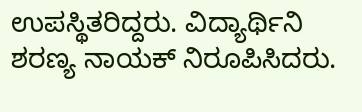ಉಪಸ್ಥಿತರಿದ್ದರು. ವಿದ್ಯಾರ್ಥಿನಿ ಶರಣ್ಯ ನಾಯಕ್ ನಿರೂಪಿಸಿದರು.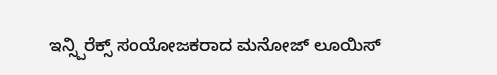ಇನ್ಸ್ಪಿರೆಕ್ಸ್ ಸಂಯೋಜಕರಾದ ಮನೋಜ್ ಲೂಯಿಸ್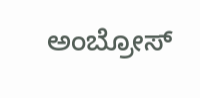ಅಂಬ್ರೋಸ್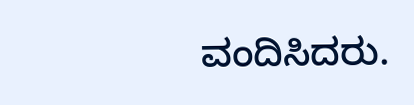ವಂದಿಸಿದರು.